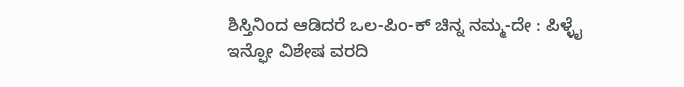ಶಿಸ್ತಿನಿಂದ ಆಡಿದರೆ ಒಲ-ಪಿಂ-ಕ್ ಚಿನ್ನ ನಮ್ಮ-ದೇ : ಪಿಳ್ಳೈ
ಇನ್ಫೋ ವಿಶೇಷ ವರದಿ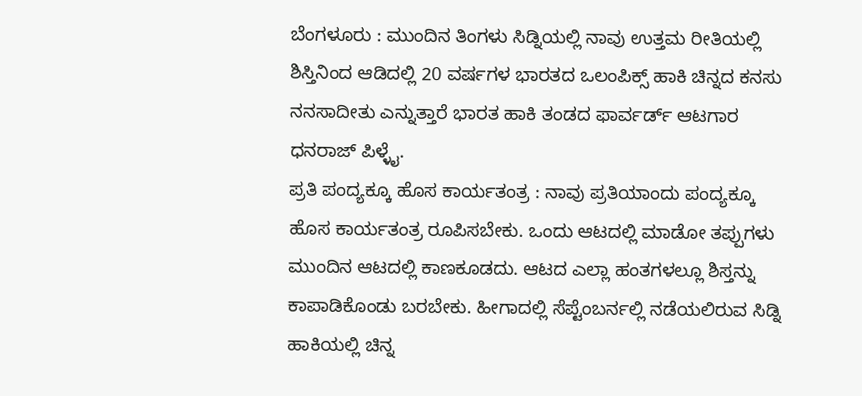ಬೆಂಗಳೂರು : ಮುಂದಿನ ತಿಂಗಳು ಸಿಡ್ನಿಯಲ್ಲಿ ನಾವು ಉತ್ತಮ ರೀತಿಯಲ್ಲಿ ಶಿಸ್ತಿನಿಂದ ಆಡಿದಲ್ಲಿ 20 ವರ್ಷಗಳ ಭಾರತದ ಒಲಂಪಿಕ್ಸ್ ಹಾಕಿ ಚಿನ್ನದ ಕನಸು ನನಸಾದೀತು ಎನ್ನುತ್ತಾರೆ ಭಾರತ ಹಾಕಿ ತಂಡದ ಫಾರ್ವರ್ಡ್ ಆಟಗಾರ ಧನರಾಜ್ ಪಿಳ್ಳೈ.
ಪ್ರತಿ ಪಂದ್ಯಕ್ಕೂ ಹೊಸ ಕಾರ್ಯತಂತ್ರ : ನಾವು ಪ್ರತಿಯಾಂದು ಪಂದ್ಯಕ್ಕೂ ಹೊಸ ಕಾರ್ಯತಂತ್ರ ರೂಪಿಸಬೇಕು. ಒಂದು ಆಟದಲ್ಲಿ ಮಾಡೋ ತಪ್ಪುಗಳು ಮುಂದಿನ ಆಟದಲ್ಲಿ ಕಾಣಕೂಡದು. ಆಟದ ಎಲ್ಲಾ ಹಂತಗಳಲ್ಲೂ ಶಿಸ್ತನ್ನು ಕಾಪಾಡಿಕೊಂಡು ಬರಬೇಕು. ಹೀಗಾದಲ್ಲಿ ಸೆಪ್ಟೆಂಬರ್ನಲ್ಲಿ ನಡೆಯಲಿರುವ ಸಿಡ್ನಿ ಹಾಕಿಯಲ್ಲಿ ಚಿನ್ನ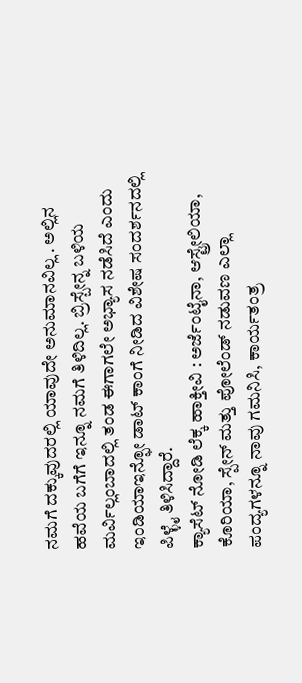ನಮಗೆ ದಕ್ಕುವುದರಲ್ಲಿ ಯಾವುದೇ ಅನುಮಾನವಿಲ್ಲ . ಅಲ್ಲಿನ ಹವೆಯ ಬಗೆಗೆ ಇನ್ನೂ ನಮಗೆ ತಿಳಿದಿಲ್ಲ. ಬ್ರಿಸ್ಬೇನ್ನ ಬಳಿಯ ಮರ್ವಿಲ್ಲಂಬಾದಲ್ಲಿ ತಂಡ ಈಗಾಗಲೇ ಅಭ್ಯಾಸ ನಡೆಸಿದೆ ಎಂದು ಇಂಡಿಯಾಇನ್ಫೋ ಡಾಟ್ ಕಾಂಗೆ ನೀಡಿದ ವಿಶೇಷ ಸಂದರ್ಶನದಲ್ಲಿ ಪಿಳ್ಳೈ ತಿಳಿಸಿದ್ದಾರೆ.
ಕ್ಯಾಸೆಟ್ ನೋಡಿ ಲೆಕ್ಕ ಹಾಕ್ತೀವಿ : ಅರ್ಜೆಂಟೈನಾ, ಆಸ್ಟ್ರೇಲಿಯಾ, ಕೊರಿಯಾ, ಸ್ಪೇನ್ ಮತ್ತು ಪೋಲೆಂಡ್ ನಡುವಣ ಎಲ್ಲಾ ಪಂದ್ಯಗಳನ್ನೂ ನಾವು ಗಮನಿಸಿ, ಕಾರ್ಯತಂತ್ರ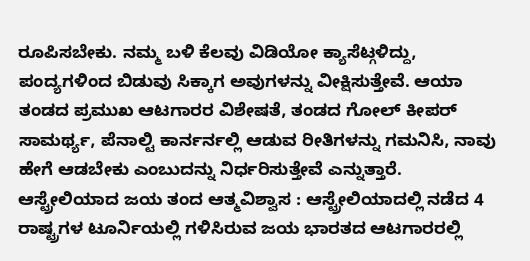ರೂಪಿಸಬೇಕು. ನಮ್ಮ ಬಳಿ ಕೆಲವು ವಿಡಿಯೋ ಕ್ಯಾಸೆಟ್ಗಳಿದ್ದು, ಪಂದ್ಯಗಳಿಂದ ಬಿಡುವು ಸಿಕ್ಕಾಗ ಅವುಗಳನ್ನು ವೀಕ್ಷಿಸುತ್ತೇವೆ. ಆಯಾ ತಂಡದ ಪ್ರಮುಖ ಆಟಗಾರರ ವಿಶೇಷತೆ, ತಂಡದ ಗೋಲ್ ಕೀಪರ್ ಸಾಮರ್ಥ್ಯ, ಪೆನಾಲ್ಟಿ ಕಾರ್ನರ್ನಲ್ಲಿ ಆಡುವ ರೀತಿಗಳನ್ನು ಗಮನಿಸಿ, ನಾವು ಹೇಗೆ ಆಡಬೇಕು ಎಂಬುದನ್ನು ನಿರ್ಧರಿಸುತ್ತೇವೆ ಎನ್ನುತ್ತಾರೆ.
ಆಸ್ಟ್ರೇಲಿಯಾದ ಜಯ ತಂದ ಆತ್ಮವಿಶ್ವಾಸ : ಆಸ್ಟ್ರೇಲಿಯಾದಲ್ಲಿ ನಡೆದ 4 ರಾಷ್ಟ್ರಗಳ ಟೂರ್ನಿಯಲ್ಲಿ ಗಳಿಸಿರುವ ಜಯ ಭಾರತದ ಆಟಗಾರರಲ್ಲಿ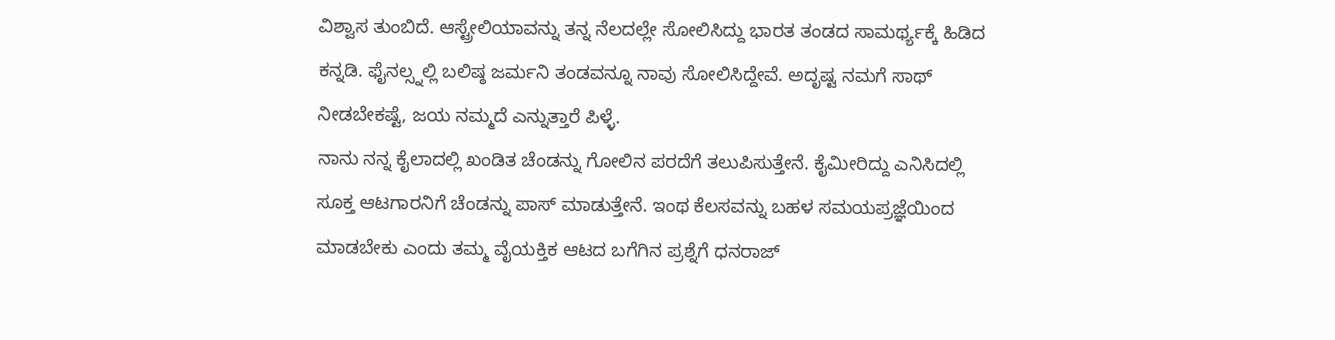ವಿಶ್ವಾಸ ತುಂಬಿದೆ. ಆಸ್ಟ್ರೇಲಿಯಾವನ್ನು ತನ್ನ ನೆಲದಲ್ಲೇ ಸೋಲಿಸಿದ್ದು ಭಾರತ ತಂಡದ ಸಾಮರ್ಥ್ಯಕ್ಕೆ ಹಿಡಿದ ಕನ್ನಡಿ. ಫೈನಲ್ಸ್ನಲ್ಲಿ ಬಲಿಷ್ಠ ಜರ್ಮನಿ ತಂಡವನ್ನೂ ನಾವು ಸೋಲಿಸಿದ್ದೇವೆ. ಅದೃಷ್ಟ ನಮಗೆ ಸಾಥ್ ನೀಡಬೇಕಷ್ಟೆ, ಜಯ ನಮ್ಮದೆ ಎನ್ನುತ್ತಾರೆ ಪಿಳ್ಳೆ.
ನಾನು ನನ್ನ ಕೈಲಾದಲ್ಲಿ ಖಂಡಿತ ಚೆಂಡನ್ನು ಗೋಲಿನ ಪರದೆಗೆ ತಲುಪಿಸುತ್ತೇನೆ. ಕೈಮೀರಿದ್ದು ಎನಿಸಿದಲ್ಲಿ ಸೂಕ್ತ ಆಟಗಾರನಿಗೆ ಚೆಂಡನ್ನು ಪಾಸ್ ಮಾಡುತ್ತೇನೆ. ಇಂಥ ಕೆಲಸವನ್ನು ಬಹಳ ಸಮಯಪ್ರಜ್ಞೆಯಿಂದ ಮಾಡಬೇಕು ಎಂದು ತಮ್ಮ ವೈಯಕ್ತಿಕ ಆಟದ ಬಗೆಗಿನ ಪ್ರಶ್ನೆಗೆ ಧನರಾಜ್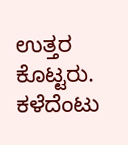ಉತ್ತರ ಕೊಟ್ಟರು. ಕಳೆದೆಂಟು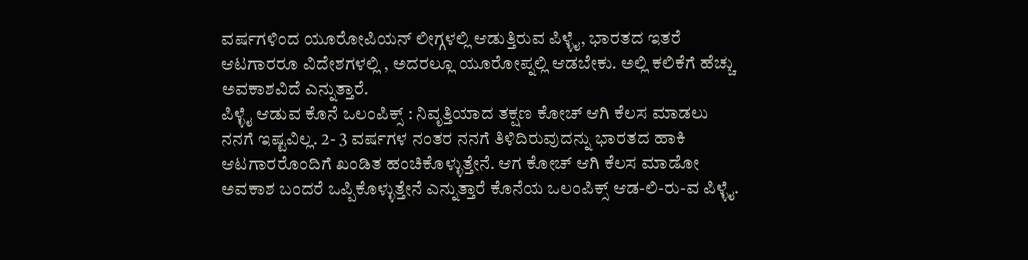ವರ್ಷಗಳಿಂದ ಯೂರೋಪಿಯನ್ ಲೀಗ್ಗಳಲ್ಲಿ ಆಡುತ್ತಿರುವ ಪಿಳ್ಳೈ, ಭಾರತದ ಇತರೆ ಆಟಗಾರರೂ ವಿದೇಶಗಳಲ್ಲಿ , ಅದರಲ್ಲೂ ಯೂರೋಪ್ನಲ್ಲಿ ಆಡಬೇಕು. ಅಲ್ಲಿ ಕಲಿಕೆಗೆ ಹೆಚ್ಚು ಅವಕಾಶವಿದೆ ಎನ್ನುತ್ತಾರೆ.
ಪಿಳ್ಳೈ ಆಡುವ ಕೊನೆ ಒಲಂಪಿಕ್ಸ್ : ನಿವೃತ್ತಿಯಾದ ತಕ್ಷಣ ಕೋಚ್ ಆಗಿ ಕೆಲಸ ಮಾಡಲು ನನಗೆ ಇಷ್ಟವಿಲ್ಲ. 2- 3 ವರ್ಷಗಳ ನಂತರ ನನಗೆ ತಿಳಿದಿರುವುದನ್ನು ಭಾರತದ ಹಾಕಿ ಆಟಗಾರರೊಂದಿಗೆ ಖಂಡಿತ ಹಂಚಿಕೊಳ್ಳುತ್ತೇನೆ. ಆಗ ಕೋಚ್ ಆಗಿ ಕೆಲಸ ಮಾಡೋ ಅವಕಾಶ ಬಂದರೆ ಒಪ್ಪಿಕೊಳ್ಳುತ್ತೇನೆ ಎನ್ನುತ್ತಾರೆ ಕೊನೆಯ ಒಲಂಪಿಕ್ಸ್ ಆಡ-ಲಿ-ರು-ವ ಪಿಳ್ಳೈ.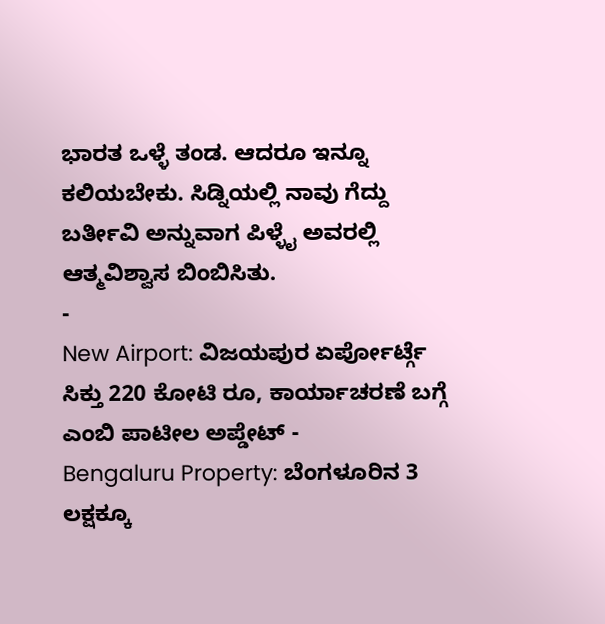ಭಾರತ ಒಳ್ಳೆ ತಂಡ. ಆದರೂ ಇನ್ನೂ ಕಲಿಯಬೇಕು. ಸಿಡ್ನಿಯಲ್ಲಿ ನಾವು ಗೆದ್ದು ಬರ್ತೀವಿ ಅನ್ನುವಾಗ ಪಿಳ್ಳೈ ಅವರಲ್ಲಿ ಆತ್ಮವಿಶ್ವಾಸ ಬಿಂಬಿಸಿತು.
-
New Airport: ವಿಜಯಪುರ ಏರ್ಪೋರ್ಟ್ಗೆ ಸಿಕ್ತು 220 ಕೋಟಿ ರೂ, ಕಾರ್ಯಾಚರಣೆ ಬಗ್ಗೆ ಎಂಬಿ ಪಾಟೀಲ ಅಪ್ಡೇಟ್ -
Bengaluru Property: ಬೆಂಗಳೂರಿನ 3 ಲಕ್ಷಕ್ಕೂ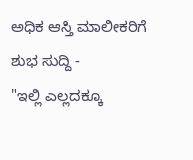ಅಧಿಕ ಆಸ್ತಿ ಮಾಲೀಕರಿಗೆ ಶುಭ ಸುದ್ದಿ -
"ಇಲ್ಲಿ ಎಲ್ಲದಕ್ಕೂ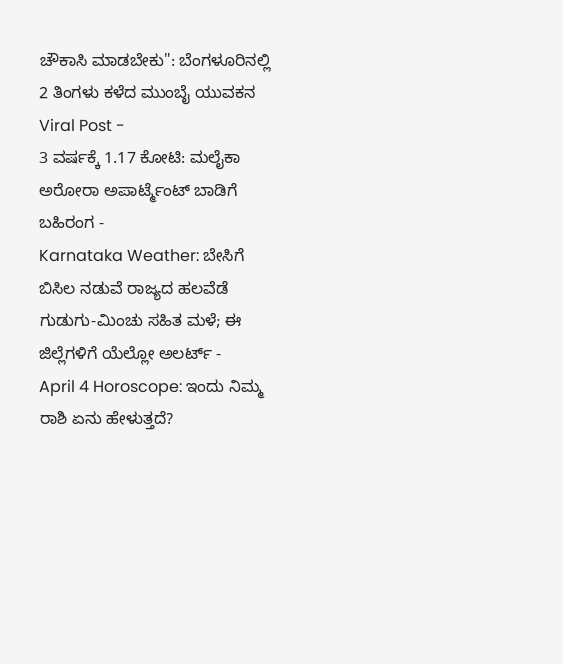ಚೌಕಾಸಿ ಮಾಡಬೇಕು": ಬೆಂಗಳೂರಿನಲ್ಲಿ 2 ತಿಂಗಳು ಕಳೆದ ಮುಂಬೈ ಯುವಕನ Viral Post -
3 ವರ್ಷಕ್ಕೆ 1.17 ಕೋಟಿ: ಮಲೈಕಾ ಅರೋರಾ ಅಪಾರ್ಟ್ಮೆಂಟ್ ಬಾಡಿಗೆ ಬಹಿರಂಗ -
Karnataka Weather: ಬೇಸಿಗೆ ಬಿಸಿಲ ನಡುವೆ ರಾಜ್ಯದ ಹಲವೆಡೆ ಗುಡುಗು-ಮಿಂಚು ಸಹಿತ ಮಳೆ; ಈ ಜಿಲ್ಲೆಗಳಿಗೆ ಯೆಲ್ಲೋ ಅಲರ್ಟ್ -
April 4 Horoscope: ಇಂದು ನಿಮ್ಮ ರಾಶಿ ಏನು ಹೇಳುತ್ತದೆ?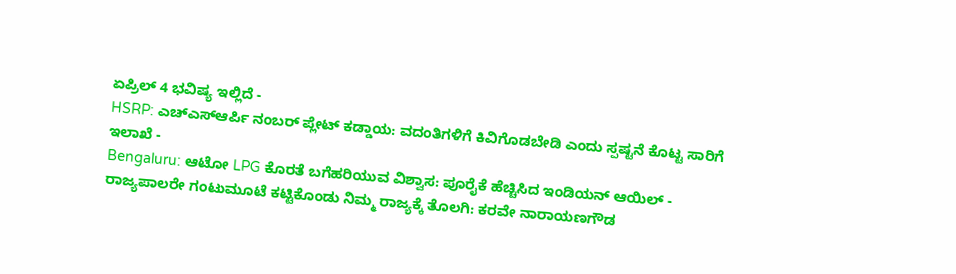ಏಪ್ರಿಲ್ 4 ಭವಿಷ್ಯ ಇಲ್ಲಿದೆ -
HSRP: ಎಚ್ಎಸ್ಆರ್ಪಿ ನಂಬರ್ ಪ್ಲೇಟ್ ಕಡ್ಡಾಯ: ವದಂತಿಗಳಿಗೆ ಕಿವಿಗೊಡಬೇಡಿ ಎಂದು ಸ್ಪಷ್ಟನೆ ಕೊಟ್ಟ ಸಾರಿಗೆ ಇಲಾಖೆ -
Bengaluru: ಆಟೋ LPG ಕೊರತೆ ಬಗೆಹರಿಯುವ ವಿಶ್ವಾಸ: ಪೂರೈಕೆ ಹೆಚ್ಚಿಸಿದ ಇಂಡಿಯನ್ ಆಯಿಲ್ -
ರಾಜ್ಯಪಾಲರೇ ಗಂಟುಮೂಟೆ ಕಟ್ಟಿಕೊಂಡು ನಿಮ್ಮ ರಾಜ್ಯಕ್ಕೆ ತೊಲಗಿ: ಕರವೇ ನಾರಾಯಣಗೌಡ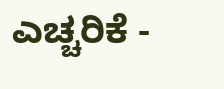ಎಚ್ಚರಿಕೆ -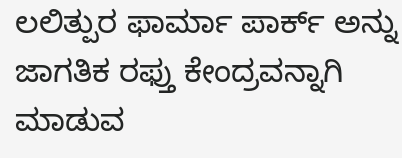ಲಲಿತ್ಪುರ ಫಾರ್ಮಾ ಪಾರ್ಕ್ ಅನ್ನು ಜಾಗತಿಕ ರಫ್ತು ಕೇಂದ್ರವನ್ನಾಗಿ ಮಾಡುವ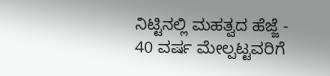ನಿಟ್ಟಿನಲ್ಲಿ ಮಹತ್ವದ ಹೆಜ್ಜೆ -
40 ವರ್ಷ ಮೇಲ್ಪಟ್ಟವರಿಗೆ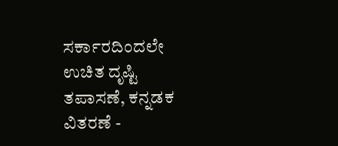ಸರ್ಕಾರದಿಂದಲೇ ಉಚಿತ ದೃಷ್ಟಿ ತಪಾಸಣೆ, ಕನ್ನಡಕ ವಿತರಣೆ -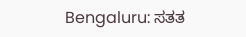Bengaluru: ಸತತ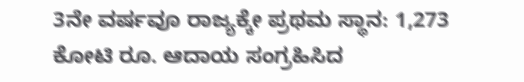3ನೇ ವರ್ಷವೂ ರಾಜ್ಯಕ್ಕೇ ಪ್ರಥಮ ಸ್ಥಾನ: 1,273 ಕೋಟಿ ರೂ. ಆದಾಯ ಸಂಗ್ರಹಿಸಿದ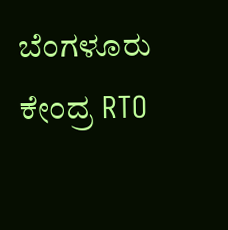ಬೆಂಗಳೂರು ಕೇಂದ್ರ RTO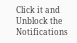Click it and Unblock the Notifications